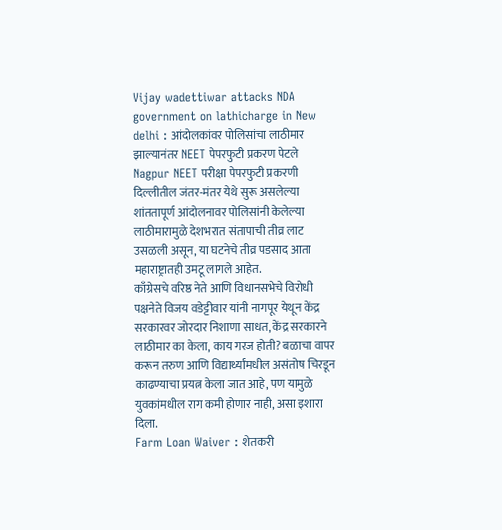Vijay wadettiwar attacks NDA government on lathicharge in New delhi : आंदोलकांवर पोलिसांचा लाठीमार झाल्यानंतर NEET पेपरफुटी प्रकरण पेटले
Nagpur NEET परीक्षा पेपरफुटी प्रकरणी दिल्लीतील जंतर-मंतर येथे सुरू असलेल्या शांततापूर्ण आंदोलनावर पोलिसांनी केलेल्या लाठीमारामुळे देशभरात संतापाची तीव्र लाट उसळली असून, या घटनेचे तीव्र पडसाद आता महाराष्ट्रातही उमटू लागले आहेत.
काँग्रेसचे वरिष्ठ नेते आणि विधानसभेचे विरोधी पक्षनेते विजय वडेट्टीवार यांनी नागपूर येथून केंद्र सरकारवर जोरदार निशाणा साधत, केंद्र सरकारने लाठीमार का केला, काय गरज होती? बळाचा वापर करून तरुण आणि विद्यार्थ्यांमधील असंतोष चिरडून काढण्याचा प्रयत्न केला जात आहे, पण यामुळे युवकांमधील राग कमी होणार नाही, असा इशारा दिला.
Farm Loan Waiver : शेतकरी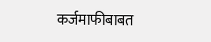कर्जमाफीबाबत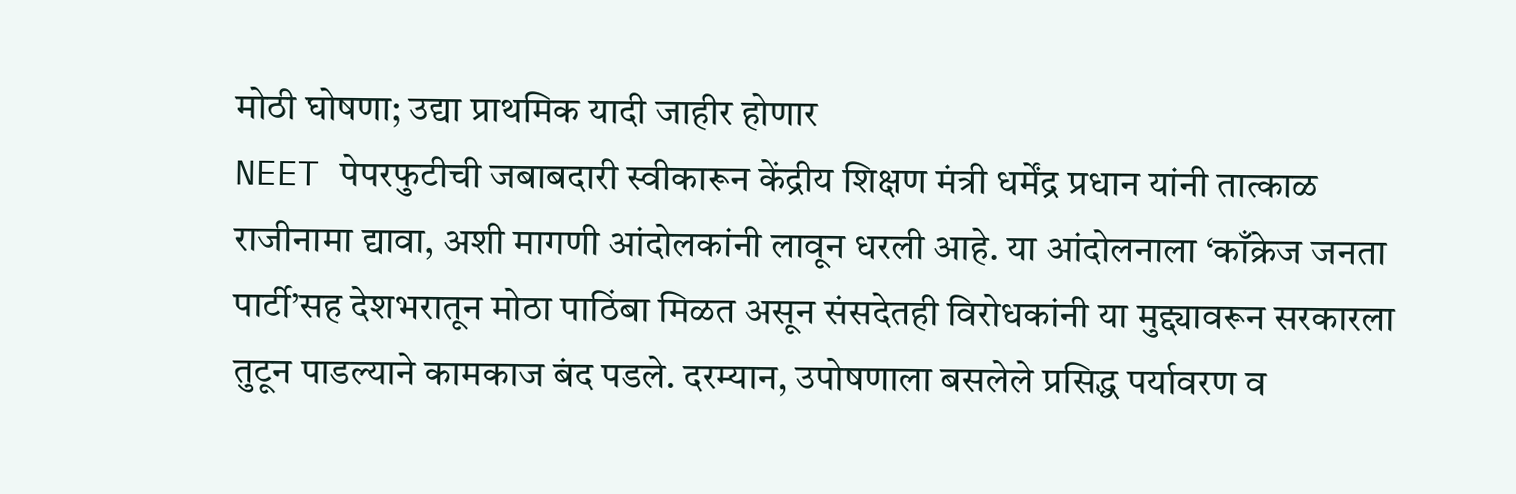मोठी घोषणा; उद्या प्राथमिक यादी जाहीर होणार
NEET पेपरफुटीची जबाबदारी स्वीकारून केंद्रीय शिक्षण मंत्री धर्मेंद्र प्रधान यांनी तात्काळ राजीनामा द्यावा, अशी मागणी आंदोलकांनी लावून धरली आहे. या आंदोलनाला ‘काँक्रेज जनता पार्टी’सह देशभरातून मोठा पाठिंबा मिळत असून संसदेतही विरोधकांनी या मुद्द्यावरून सरकारला तुटून पाडल्याने कामकाज बंद पडले. दरम्यान, उपोषणाला बसलेले प्रसिद्ध पर्यावरण व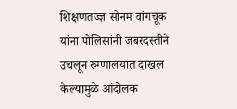शिक्षणतज्ज्ञ सोनम वांगचूक यांना पोलिसांनी जबरदस्तीने उचलून रुग्णालयात दाखल केल्यामुळे आंदोलक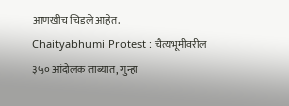आणखीच चिडले आहेत.
Chaityabhumi Protest : चैत्यभूमीवरील ३५० आंदोलक ताब्यात, गुन्हा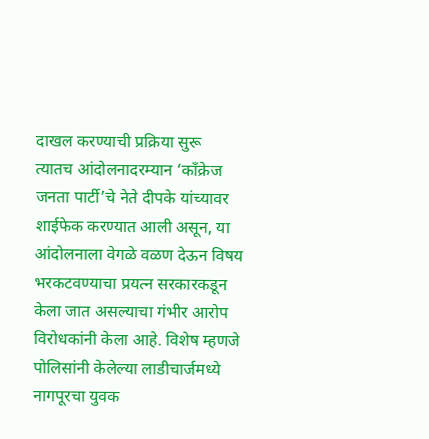दाखल करण्याची प्रक्रिया सुरू
त्यातच आंदोलनादरम्यान ‘काँक्रेज जनता पार्टी’चे नेते दीपके यांच्यावर शाईफेक करण्यात आली असून, या आंदोलनाला वेगळे वळण देऊन विषय भरकटवण्याचा प्रयत्न सरकारकडून केला जात असल्याचा गंभीर आरोप विरोधकांनी केला आहे. विशेष म्हणजे पोलिसांनी केलेल्या लाडीचार्जमध्ये नागपूरचा युवक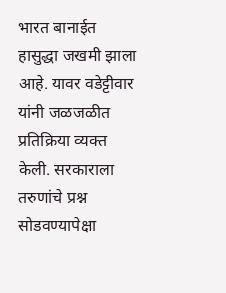भारत बानाईत हासुद्धा जखमी झाला आहे. यावर वडेट्टीवार यांनी जळजळीत प्रतिक्रिया व्यक्त केली. सरकाराला तरुणांचे प्रश्न सोडवण्यापेक्षा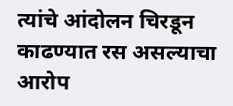त्यांचे आंदोलन चिरडून काढण्यात रस असल्याचा आरोप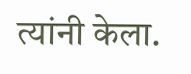त्यांनी केला.